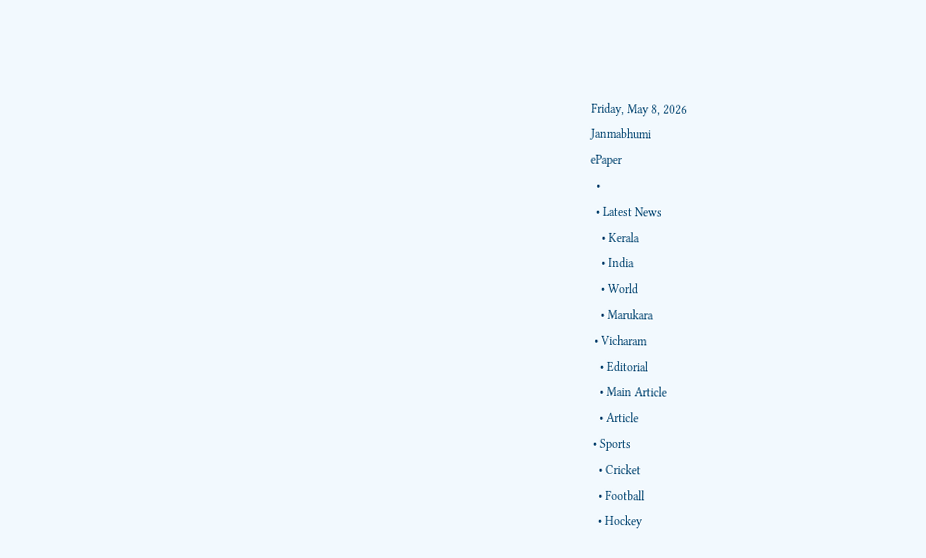Friday, May 8, 2026
Janmabhumi
ePaper
  •
  • Latest News
    • Kerala
    • India
    • World
    • Marukara
  • Vicharam
    • Editorial
    • Main Article
    • Article
  • Sports
    • Cricket
    • Football
    • Hockey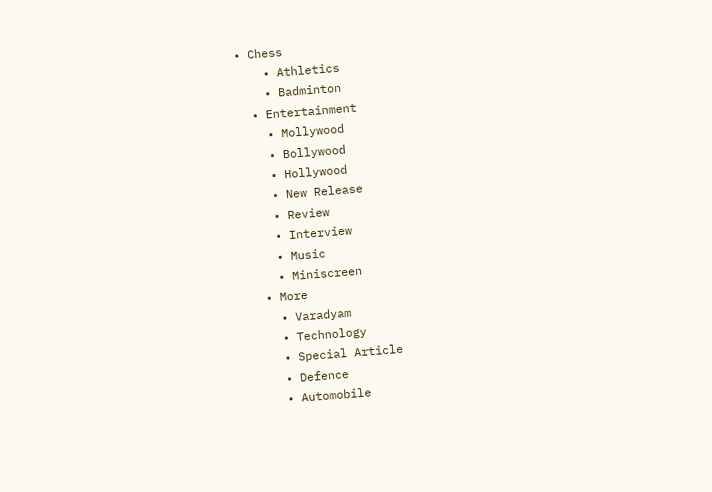• Chess
    • Athletics
    • Badminton
  • Entertainment
    • Mollywood
    • Bollywood
    • Hollywood
    • New Release
    • Review
    • Interview
    • Music
    • Miniscreen
  • More
    • Varadyam
    • Technology
    • Special Article
    • Defence
    • Automobile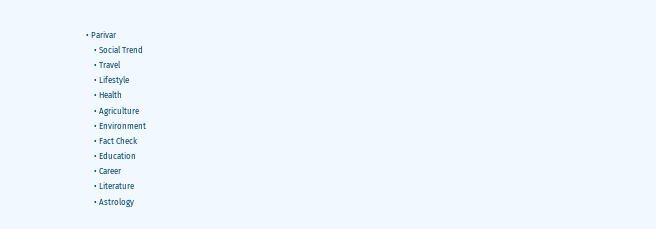• Parivar
    • Social Trend
    • Travel
    • Lifestyle
    • Health
    • Agriculture
    • Environment
    • Fact Check
    • Education
    • Career
    • Literature
    • Astrology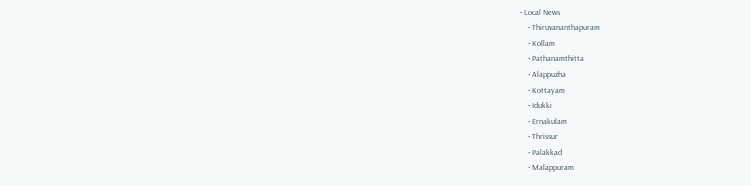• Local News
    • Thiruvananthapuram
    • Kollam
    • Pathanamthitta
    • Alappuzha
    • Kottayam
    • Idukki
    • Ernakulam
    • Thrissur
    • Palakkad
    • Malappuram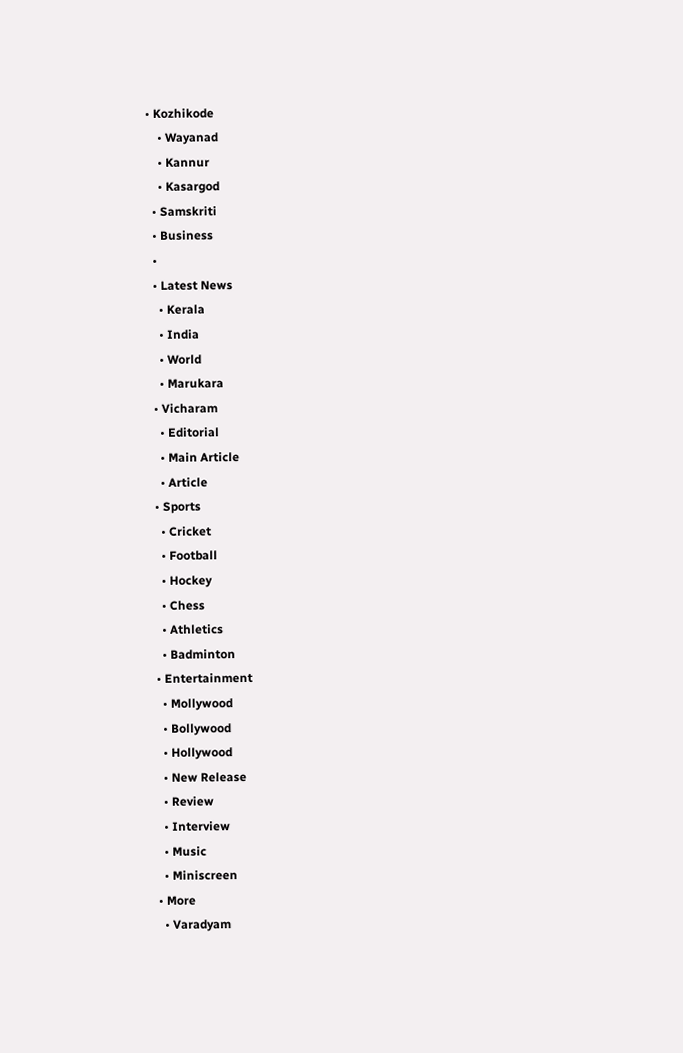• Kozhikode
    • Wayanad
    • Kannur
    • Kasargod
  • Samskriti
  • Business
  •
  • Latest News
    • Kerala
    • India
    • World
    • Marukara
  • Vicharam
    • Editorial
    • Main Article
    • Article
  • Sports
    • Cricket
    • Football
    • Hockey
    • Chess
    • Athletics
    • Badminton
  • Entertainment
    • Mollywood
    • Bollywood
    • Hollywood
    • New Release
    • Review
    • Interview
    • Music
    • Miniscreen
  • More
    • Varadyam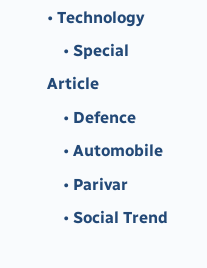• Technology
    • Special Article
    • Defence
    • Automobile
    • Parivar
    • Social Trend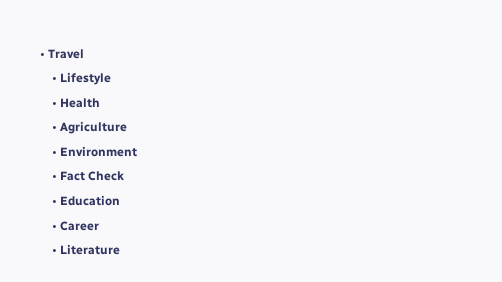• Travel
    • Lifestyle
    • Health
    • Agriculture
    • Environment
    • Fact Check
    • Education
    • Career
    • Literature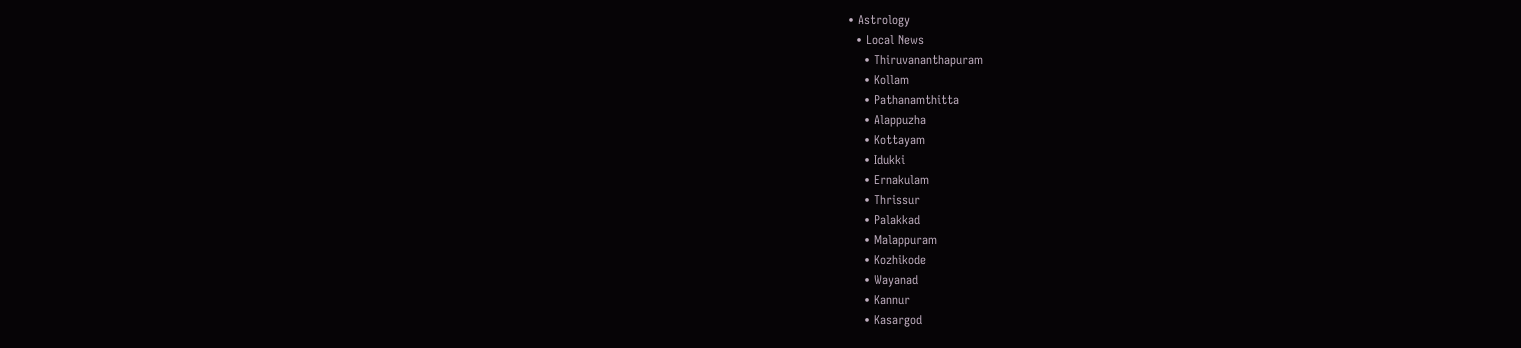• Astrology
  • Local News
    • Thiruvananthapuram
    • Kollam
    • Pathanamthitta
    • Alappuzha
    • Kottayam
    • Idukki
    • Ernakulam
    • Thrissur
    • Palakkad
    • Malappuram
    • Kozhikode
    • Wayanad
    • Kannur
    • Kasargod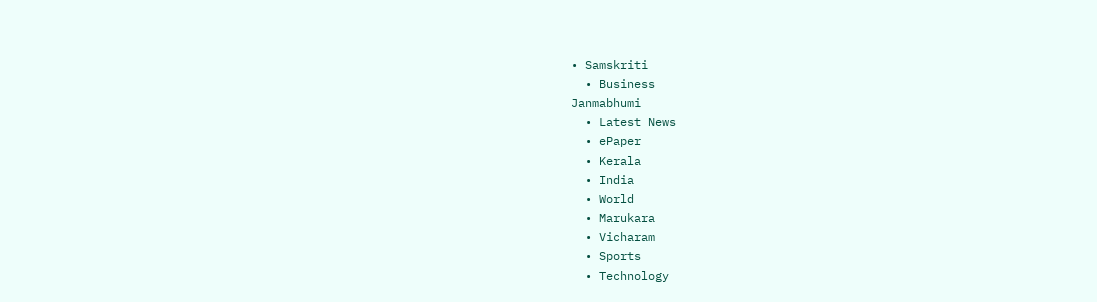• Samskriti
  • Business
Janmabhumi
  • Latest News
  • ePaper
  • Kerala
  • India
  • World
  • Marukara
  • Vicharam
  • Sports
  • Technology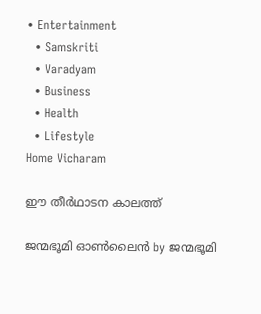• Entertainment
  • Samskriti
  • Varadyam
  • Business
  • Health
  • Lifestyle
Home Vicharam

ഈ തീര്‍ഥാടന കാലത്ത്

ജന്മഭൂമി ഓണ്‍ലൈന്‍ by ജന്മഭൂമി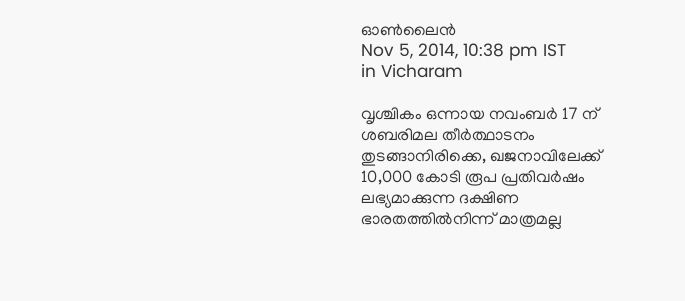ഓണ്‍ലൈന്‍
Nov 5, 2014, 10:38 pm IST
in Vicharam

വൃശ്ചികം ഒന്നായ നവംബര്‍ 17 ന് ശബരിമല തീര്‍ത്ഥാടനം തുടങ്ങാനിരിക്കെ, ഖജനാവിലേക്ക് 10,000 കോടി രൂപ പ്രതിവര്‍ഷം ലഭ്യമാക്കുന്ന ദക്ഷിണ ഭാരതത്തില്‍നിന്ന് മാത്രമല്ല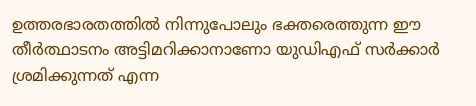ഉത്തരഭാരതത്തില്‍ നിന്നുപോലും ഭക്തരെത്തുന്ന ഈ തീര്‍ത്ഥാടനം അട്ടിമറിക്കാനാണോ യുഡിഎഫ് സര്‍ക്കാര്‍ ശ്രമിക്കുന്നത് എന്ന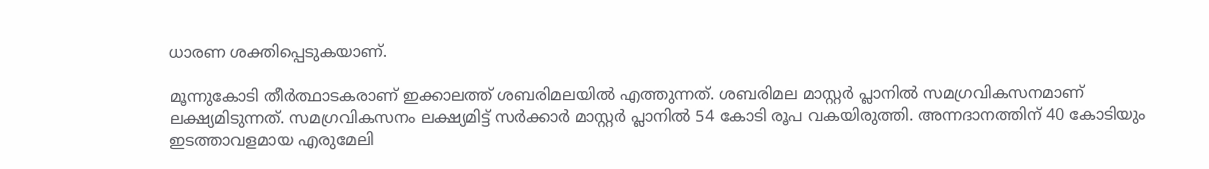ധാരണ ശക്തിപ്പെടുകയാണ്.

മൂന്നുകോടി തീര്‍ത്ഥാടകരാണ് ഇക്കാലത്ത് ശബരിമലയില്‍ എത്തുന്നത്. ശബരിമല മാസ്റ്റര്‍ പ്ലാനില്‍ സമഗ്രവികസനമാണ് ലക്ഷ്യമിടുന്നത്. സമഗ്രവികസനം ലക്ഷ്യമിട്ട് സര്‍ക്കാര്‍ മാസ്റ്റര്‍ പ്ലാനില്‍ 54 കോടി രൂപ വകയിരുത്തി. അന്നദാനത്തിന് 40 കോടിയും ഇടത്താവളമായ എരുമേലി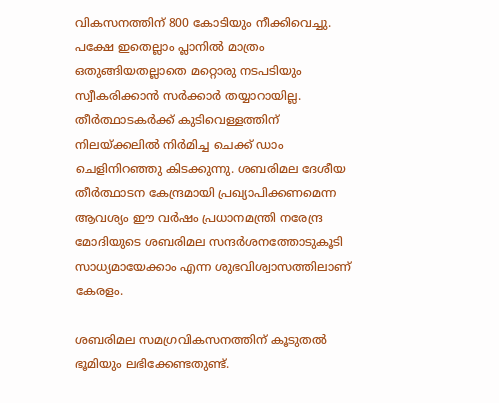വികസനത്തിന് 800 കോടിയും നീക്കിവെച്ചു. പക്ഷേ ഇതെല്ലാം പ്ലാനില്‍ മാത്രം ഒതുങ്ങിയതല്ലാതെ മറ്റൊരു നടപടിയും സ്വീകരിക്കാന്‍ സര്‍ക്കാര്‍ തയ്യാറായില്ല. തീര്‍ത്ഥാടകര്‍ക്ക് കുടിവെള്ളത്തിന് നിലയ്‌ക്കലില്‍ നിര്‍മിച്ച ചെക്ക് ഡാം ചെളിനിറഞ്ഞു കിടക്കുന്നു. ശബരിമല ദേശീയ തീര്‍ത്ഥാടന കേന്ദ്രമായി പ്രഖ്യാപിക്കണമെന്ന ആവശ്യം ഈ വര്‍ഷം പ്രധാനമന്ത്രി നരേന്ദ്ര മോദിയുടെ ശബരിമല സന്ദര്‍ശനത്തോടുകൂടി സാധ്യമായേക്കാം എന്ന ശുഭവിശ്വാസത്തിലാണ് കേരളം.

ശബരിമല സമഗ്രവികസനത്തിന് കൂടുതല്‍ ഭൂമിയും ലഭിക്കേണ്ടതുണ്ട്.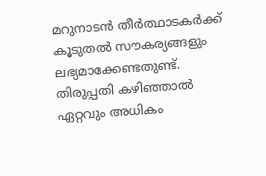മറുനാടന്‍ തീര്‍ത്ഥാടകര്‍ക്ക് കൂടുതല്‍ സൗകര്യങ്ങളും ലഭ്യമാക്കേണ്ടതുണ്ട്. തിരുപ്പതി കഴിഞ്ഞാല്‍ ഏറ്റവും അധികം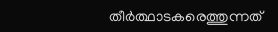തീര്‍ത്ഥാടകരെത്തുന്നത്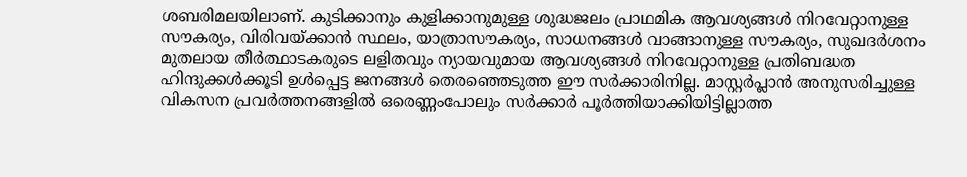ശബരിമലയിലാണ്. കുടിക്കാനും കുളിക്കാനുമുള്ള ശുദ്ധജലം പ്രാഥമിക ആവശ്യങ്ങള്‍ നിറവേറ്റാനുള്ള സൗകര്യം, വിരിവയ്‌ക്കാന്‍ സ്ഥലം, യാത്രാസൗകര്യം, സാധനങ്ങള്‍ വാങ്ങാനുള്ള സൗകര്യം, സുഖദര്‍ശനം മുതലായ തീര്‍ത്ഥാടകരുടെ ലളിതവും ന്യായവുമായ ആവശ്യങ്ങള്‍ നിറവേറ്റാനുള്ള പ്രതിബദ്ധത ഹിന്ദുക്കള്‍ക്കൂടി ഉള്‍പ്പെട്ട ജനങ്ങള്‍ തെരഞ്ഞെടുത്ത ഈ സര്‍ക്കാരിനില്ല. മാസ്റ്റര്‍പ്ലാന്‍ അനുസരിച്ചുള്ള വികസന പ്രവര്‍ത്തനങ്ങളില്‍ ഒരെണ്ണംപോലും സര്‍ക്കാര്‍ പൂര്‍ത്തിയാക്കിയിട്ടില്ലാത്ത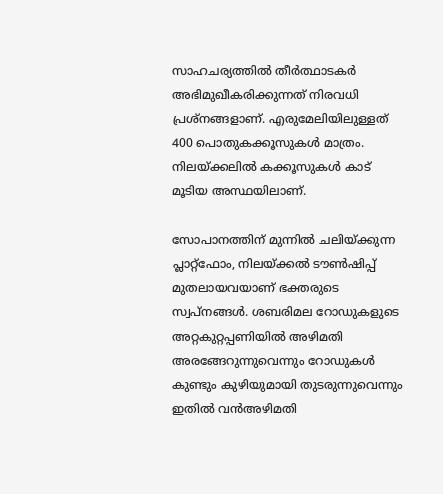സാഹചര്യത്തില്‍ തീര്‍ത്ഥാടകര്‍ അഭിമുഖീകരിക്കുന്നത് നിരവധി പ്രശ്‌നങ്ങളാണ്. എരുമേലിയിലുള്ളത് 400 പൊതുകക്കൂസുകള്‍ മാത്രം. നിലയ്‌ക്കലില്‍ കക്കൂസുകള്‍ കാട് മൂടിയ അസ്ഥയിലാണ്.

സോപാനത്തിന് മുന്നില്‍ ചലിയ്‌ക്കുന്ന പ്ലാറ്റ്‌ഫോം, നിലയ്‌ക്കല്‍ ടൗണ്‍ഷിപ്പ് മുതലായവയാണ് ഭക്തരുടെ സ്വപ്‌നങ്ങള്‍. ശബരിമല റോഡുകളുടെ അറ്റകുറ്റപ്പണിയില്‍ അഴിമതി അരങ്ങേറുന്നുവെന്നും റോഡുകള്‍ കുണ്ടും കുഴിയുമായി തുടരുന്നുവെന്നും ഇതില്‍ വന്‍അഴിമതി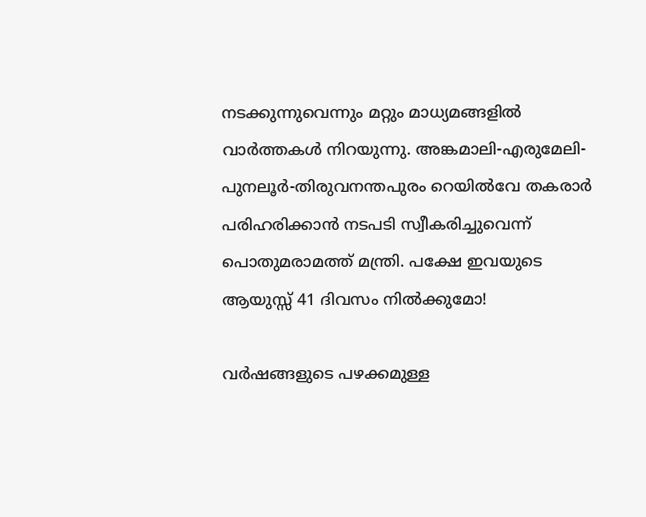നടക്കുന്നുവെന്നും മറ്റും മാധ്യമങ്ങളില്‍ വാര്‍ത്തകള്‍ നിറയുന്നു. അങ്കമാലി-എരുമേലി-പുനലൂര്‍-തിരുവനന്തപുരം റെയില്‍വേ തകരാര്‍ പരിഹരിക്കാന്‍ നടപടി സ്വീകരിച്ചുവെന്ന് പൊതുമരാമത്ത് മന്ത്രി. പക്ഷേ ഇവയുടെ ആയുസ്സ് 41 ദിവസം നില്‍ക്കുമോ!

വര്‍ഷങ്ങളുടെ പഴക്കമുള്ള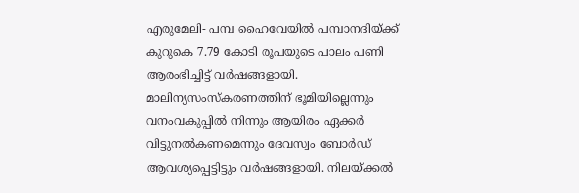എരുമേലി- പമ്പ ഹൈവേയില്‍ പമ്പാനദിയ്‌ക്ക് കുറുകെ 7.79 കോടി രൂപയുടെ പാലം പണി ആരംഭിച്ചിട്ട് വര്‍ഷങ്ങളായി. മാലിന്യസംസ്‌കരണത്തിന് ഭൂമിയില്ലെന്നും വനംവകുപ്പില്‍ നിന്നും ആയിരം ഏക്കര്‍ വിട്ടുനല്‍കണമെന്നും ദേവസ്വം ബോര്‍ഡ് ആവശ്യപ്പെട്ടിട്ടും വര്‍ഷങ്ങളായി. നിലയ്‌ക്കല്‍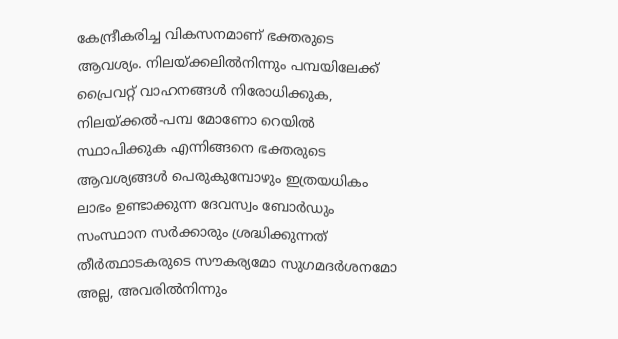കേന്ദ്രീകരിച്ച വികസനമാണ് ഭക്തരുടെ ആവശ്യം. നിലയ്‌ക്കലില്‍നിന്നും പമ്പയിലേക്ക് പ്രൈവറ്റ് വാഹനങ്ങള്‍ നിരോധിക്കുക, നിലയ്‌ക്കല്‍-പമ്പ മോണോ റെയില്‍ സ്ഥാപിക്കുക എന്നിങ്ങനെ ഭക്തരുടെ ആവശ്യങ്ങള്‍ പെരുകുമ്പോഴും ഇത്രയധികം ലാഭം ഉണ്ടാക്കുന്ന ദേവസ്വം ബോര്‍ഡും സംസ്ഥാന സര്‍ക്കാരും ശ്രദ്ധിക്കുന്നത് തീര്‍ത്ഥാടകരുടെ സൗകര്യമോ സുഗമദര്‍ശനമോ അല്ല, അവരില്‍നിന്നും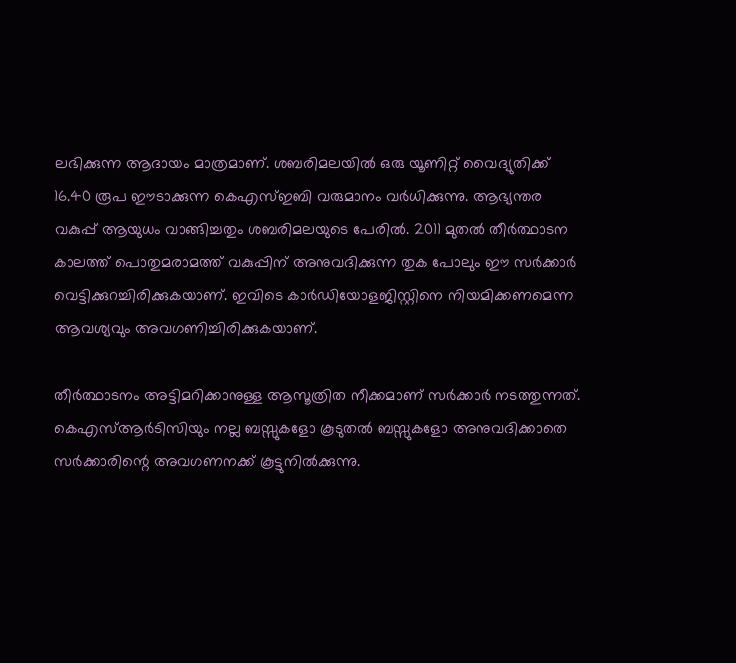ലഭിക്കുന്ന ആദായം മാത്രമാണ്. ശബരിമലയില്‍ ഒരു യൂണിറ്റ് വൈദ്യുതിക്ക് 16.40 രൂപ ഈടാക്കുന്ന കെഎസ്ഇബി വരുമാനം വര്‍ധിക്കുന്നു. ആഭ്യന്തര വകുപ്പ് ആയുധം വാങ്ങിച്ചതും ശബരിമലയുടെ പേരില്‍. 2011 മുതല്‍ തീര്‍ത്ഥാടന കാലത്ത് പൊതുമരാമത്ത് വകുപ്പിന് അനുവദിക്കുന്ന തുക പോലും ഈ സര്‍ക്കാര്‍ വെട്ടിക്കുറച്ചിരിക്കുകയാണ്. ഇവിടെ കാര്‍ഡിയോളജിസ്റ്റിനെ നിയമിക്കണമെന്ന ആവശ്യവും അവഗണിച്ചിരിക്കുകയാണ്.

തീര്‍ത്ഥാടനം അട്ടിമറിക്കാനുള്ള ആസൂത്രിത നീക്കമാണ് സര്‍ക്കാര്‍ നടത്തുന്നത്. കെഎസ്ആര്‍ടിസിയും നല്ല ബസ്സുകളോ കൂടുതല്‍ ബസ്സുകളോ അനുവദിക്കാതെ സര്‍ക്കാരിന്റെ അവഗണനക്ക് കൂട്ടുനില്‍ക്കുന്നു.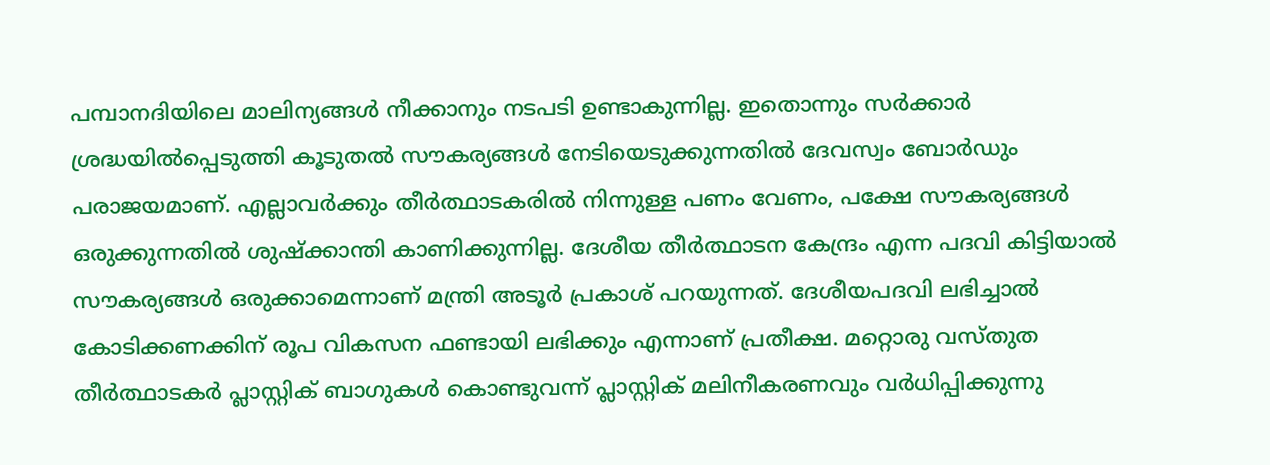പമ്പാനദിയിലെ മാലിന്യങ്ങള്‍ നീക്കാനും നടപടി ഉണ്ടാകുന്നില്ല. ഇതൊന്നും സര്‍ക്കാര്‍ ശ്രദ്ധയില്‍പ്പെടുത്തി കൂടുതല്‍ സൗകര്യങ്ങള്‍ നേടിയെടുക്കുന്നതില്‍ ദേവസ്വം ബോര്‍ഡും പരാജയമാണ്. എല്ലാവര്‍ക്കും തീര്‍ത്ഥാടകരില്‍ നിന്നുള്ള പണം വേണം, പക്ഷേ സൗകര്യങ്ങള്‍ ഒരുക്കുന്നതില്‍ ശുഷ്‌ക്കാന്തി കാണിക്കുന്നില്ല. ദേശീയ തീര്‍ത്ഥാടന കേന്ദ്രം എന്ന പദവി കിട്ടിയാല്‍ സൗകര്യങ്ങള്‍ ഒരുക്കാമെന്നാണ് മന്ത്രി അടൂര്‍ പ്രകാശ് പറയുന്നത്. ദേശീയപദവി ലഭിച്ചാല്‍ കോടിക്കണക്കിന് രൂപ വികസന ഫണ്ടായി ലഭിക്കും എന്നാണ് പ്രതീക്ഷ. മറ്റൊരു വസ്തുത തീര്‍ത്ഥാടകര്‍ പ്ലാസ്റ്റിക് ബാഗുകള്‍ കൊണ്ടുവന്ന് പ്ലാസ്റ്റിക് മലിനീകരണവും വര്‍ധിപ്പിക്കുന്നു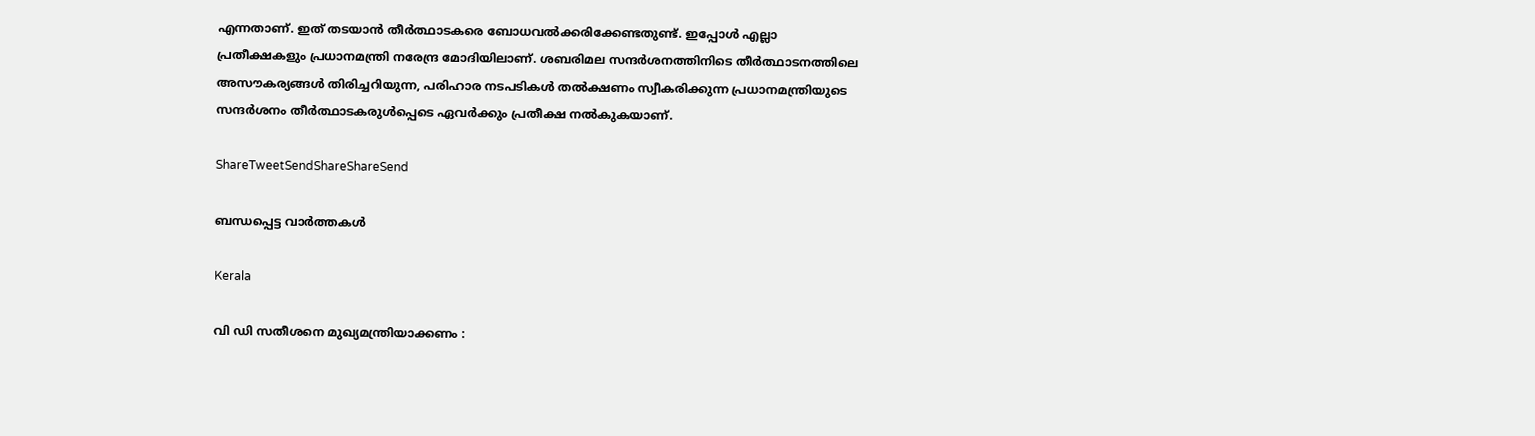എന്നതാണ്. ഇത് തടയാന്‍ തീര്‍ത്ഥാടകരെ ബോധവല്‍ക്കരിക്കേണ്ടതുണ്ട്. ഇപ്പോള്‍ എല്ലാ പ്രതീക്ഷകളും പ്രധാനമന്ത്രി നരേന്ദ്ര മോദിയിലാണ്. ശബരിമല സന്ദര്‍ശനത്തിനിടെ തീര്‍ത്ഥാടനത്തിലെ അസൗകര്യങ്ങള്‍ തിരിച്ചറിയുന്ന, പരിഹാര നടപടികള്‍ തല്‍ക്ഷണം സ്വീകരിക്കുന്ന പ്രധാനമന്ത്രിയുടെ സന്ദര്‍ശനം തീര്‍ത്ഥാടകരുള്‍പ്പെടെ ഏവര്‍ക്കും പ്രതീക്ഷ നല്‍കുകയാണ്.

ShareTweetSendShareShareSend

ബന്ധപ്പെട്ട വാര്‍ത്തകള്‍

Kerala

വി ഡി സതീശനെ മുഖ്യമന്ത്രിയാക്കണം :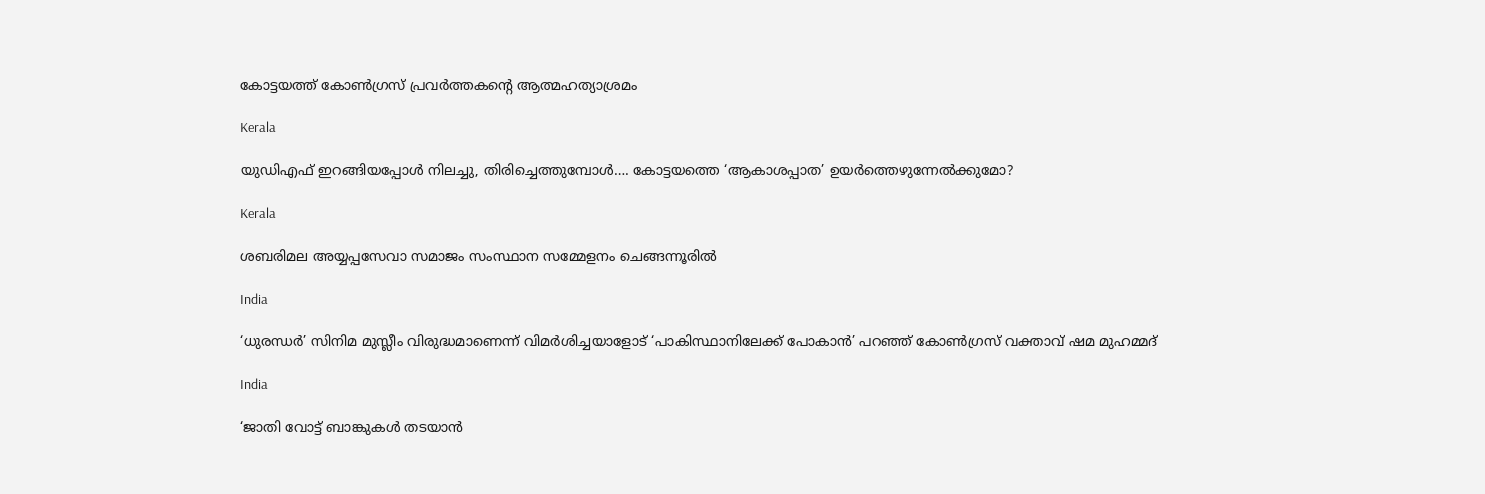കോട്ടയത്ത് കോൺഗ്രസ് പ്രവർത്തകന്റെ ആത്മഹത്യാശ്രമം

Kerala

യുഡിഎഫ് ഇറങ്ങിയപ്പോള്‍ നിലച്ചു, തിരിച്ചെത്തുമ്പോള്‍…. കോട്ടയത്തെ ‘ആകാശപ്പാത’ ഉയര്‍ത്തെഴുന്നേല്‍ക്കുമോ?

Kerala

ശബരിമല അയ്യപ്പസേവാ സമാജം സംസ്ഥാന സമ്മേളനം ചെങ്ങന്നൂരില്‍

India

‘ധുരന്ധർ’ സിനിമ മുസ്ലീം വിരുദ്ധമാണെന്ന് വിമർശിച്ചയാളോട് ‘പാകിസ്ഥാനിലേക്ക് പോകാൻ’ പറഞ്ഞ് കോൺഗ്രസ് വക്താവ് ഷമ മുഹമ്മദ്

India

‘ജാതി വോട്ട് ബാങ്കുകള്‍ തടയാന്‍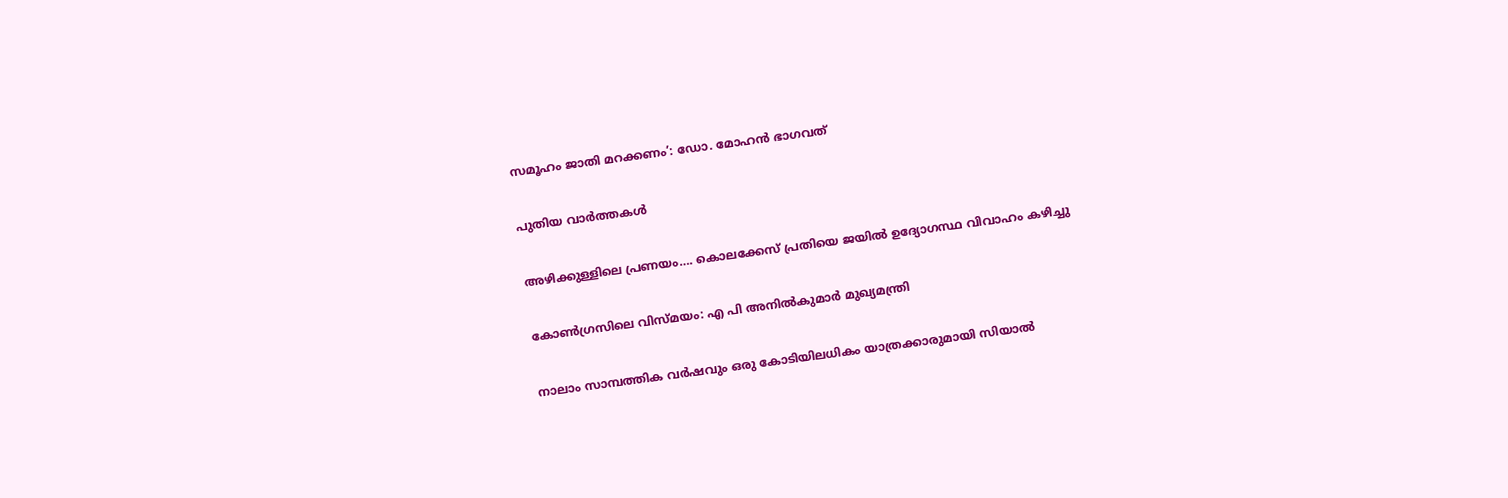സമൂഹം ജാതി മറക്കണം’: ഡോ. മോഹന്‍ ഭാഗവത്

പുതിയ വാര്‍ത്തകള്‍

അഴിക്കുള്ളിലെ പ്രണയം…. കൊലക്കേസ് പ്രതിയെ ജയിൽ ഉദ്യോഗസ്ഥ വിവാഹം കഴിച്ചു

കോണ്‍ഗ്രസിലെ വിസ്മയം: എ പി അനില്‍കുമാര്‍ മുഖ്യമന്ത്രി

നാലാം സാമ്പത്തിക വര്‍ഷവും ഒരു കോടിയിലധികം യാത്രക്കാരുമായി സിയാല്‍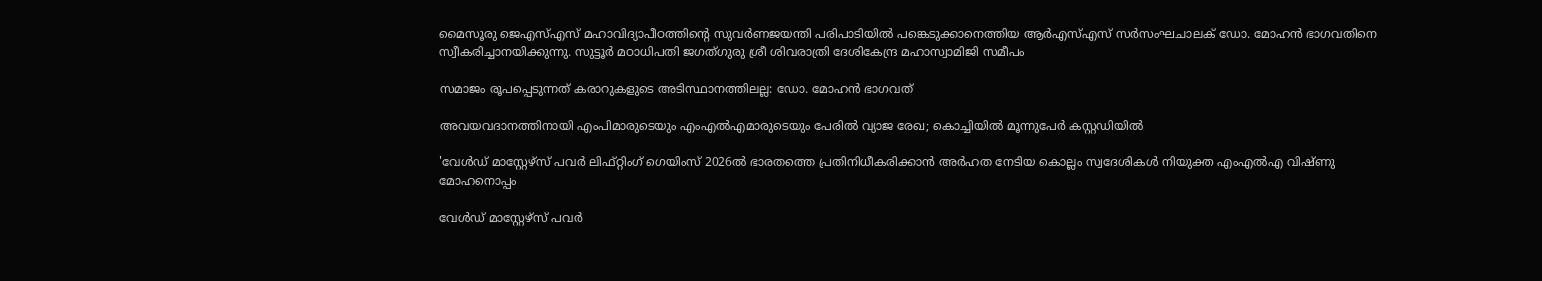മൈസൂരു ജെഎസ്എസ് മഹാവിദ്യാപീഠത്തിന്റെ സുവര്‍ണജയന്തി പരിപാടിയില്‍ പങ്കെടുക്കാനെത്തിയ ആര്‍എസ്എസ് സര്‍സംഘചാലക് ഡോ. മോഹന്‍ ഭാഗവതിനെ സ്വീകരിച്ചാനയിക്കുന്നു. സുട്ടൂര്‍ മഠാധിപതി ജഗത്ഗുരു ശ്രീ ശിവരാത്രി ദേശികേന്ദ്ര മഹാസ്വാമിജി സമീപം

സമാജം രൂപപ്പെടുന്നത് കരാറുകളുടെ അടിസ്ഥാനത്തിലല്ല: ഡോ. മോഹന്‍ ഭാഗവത്

അവയവദാനത്തിനായി എംപിമാരുടെയും എംഎല്‍എമാരുടെയും പേരിൽ വ്യാജ രേഖ; കൊച്ചിയിൽ മൂന്നുപേർ കസ്റ്റഡിയിൽ

'വേള്‍ഡ് മാസ്റ്റേഴ്‌സ് പവര്‍ ലിഫ്റ്റിംഗ് ഗെയിംസ് 2026ല്‍ ഭാരതത്തെ പ്രതിനിധീകരിക്കാന്‍ അര്‍ഹത നേടിയ കൊല്ലം സ്വദേശികള്‍ നിയുക്ത എംഎല്‍എ വിഷ്ണു മോഹനൊപ്പം

വേള്‍ഡ് മാസ്റ്റേഴ്‌സ് പവര്‍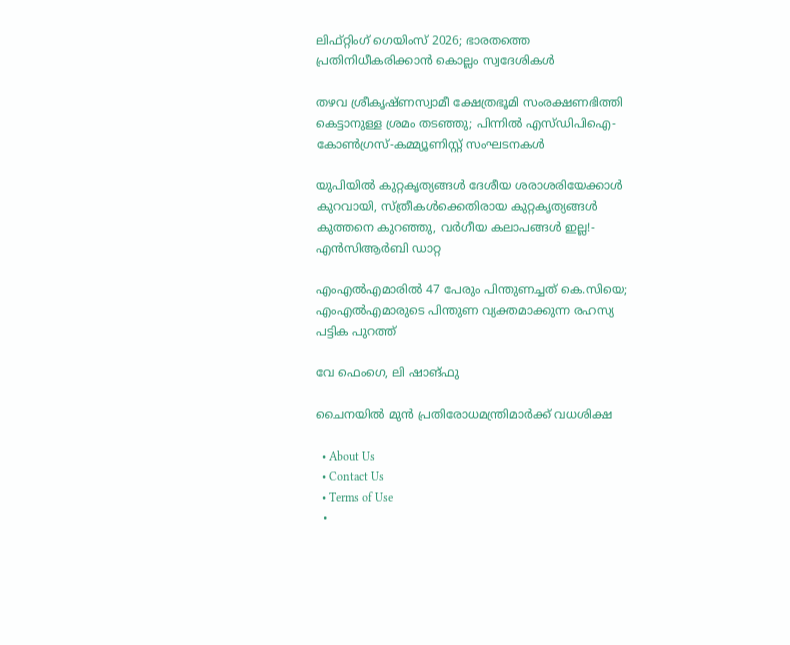ലിഫ്റ്റിംഗ് ഗെയിംസ് 2026; ഭാരതത്തെ പ്രതിനിധീകരിക്കാന്‍ കൊല്ലം സ്വദേശികള്‍

തഴവ ശ്രീകൃഷ്ണസ്വാമീ ക്ഷേത്രഭൂമി സംരക്ഷണഭിത്തി കെട്ടാനുള്ള ശ്രമം തടഞ്ഞു; പിന്നില്‍ എസ്ഡിപിഐ-കോണ്‍ഗ്രസ്-കമ്മ്യൂണിസ്റ്റ് സംഘടനകള്‍

യു‌പിയിൽ കുറ്റകൃത്യങ്ങൾ ദേശീയ ശരാശരിയേക്കാൾ കുറവായി, സ്ത്രീകൾക്കെതിരായ കുറ്റകൃത്യങ്ങൾ കുത്തനെ കുറഞ്ഞു, വർഗീയ കലാപങ്ങൾ ഇല്ല!- എൻ‌സി‌ആർ‌ബി ഡാറ്റ

എംഎൽഎമാരിൽ 47 പേരും പിന്തുണച്ചത് കെ.സിയെ; എംഎൽഎമാരുടെ പിന്തുണ വ്യക്തമാക്കുന്ന രഹസ്യ പട്ടിക പുറത്ത്

വേ ഫെംഗെ, ലി ഷാങ്ഫു

ചൈനയില്‍ മുന്‍ പ്രതിരോധമന്ത്രിമാര്‍ക്ക് വധശിക്ഷ

  • About Us
  • Contact Us
  • Terms of Use
  •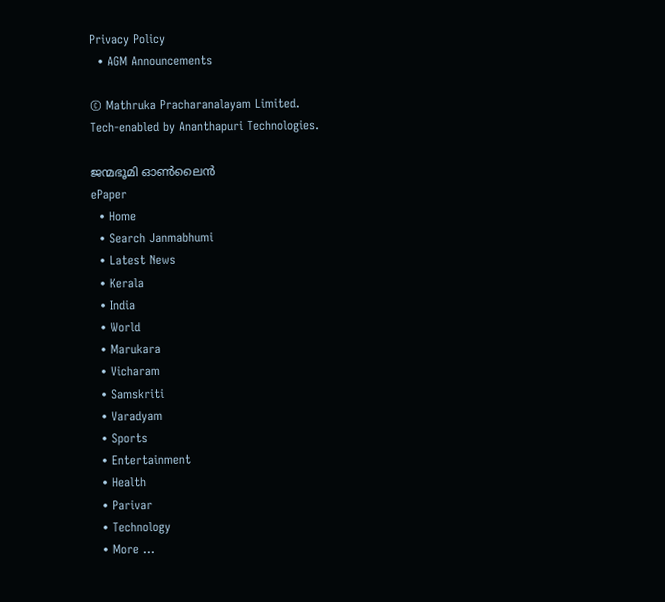Privacy Policy
  • AGM Announcements

© Mathruka Pracharanalayam Limited.
Tech-enabled by Ananthapuri Technologies.

ജന്മഭൂമി ഓണ്‍ലൈന്‍
ePaper
  • Home
  • Search Janmabhumi
  • Latest News
  • Kerala
  • India
  • World
  • Marukara
  • Vicharam
  • Samskriti
  • Varadyam
  • Sports
  • Entertainment
  • Health
  • Parivar
  • Technology
  • More …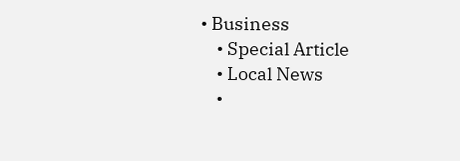• Business
    • Special Article
    • Local News
    •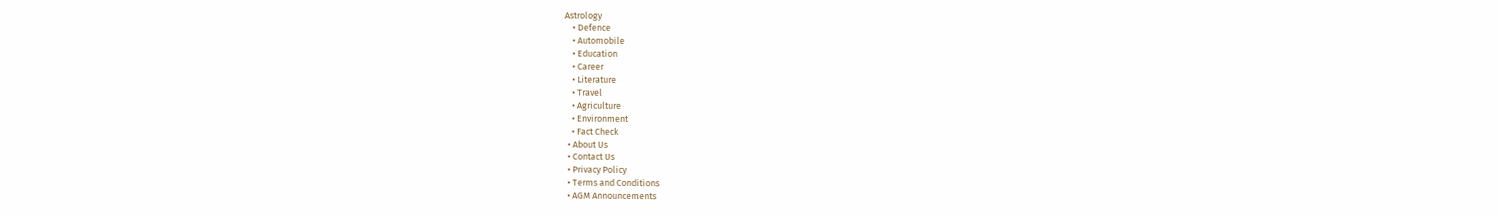Astrology
    • Defence
    • Automobile
    • Education
    • Career
    • Literature
    • Travel
    • Agriculture
    • Environment
    • Fact Check
  • About Us
  • Contact Us
  • Privacy Policy
  • Terms and Conditions
  • AGM Announcements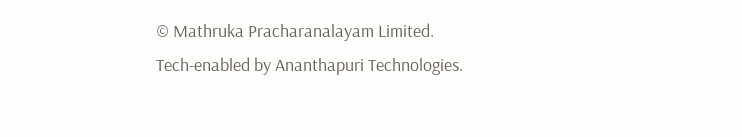© Mathruka Pracharanalayam Limited.
Tech-enabled by Ananthapuri Technologies.